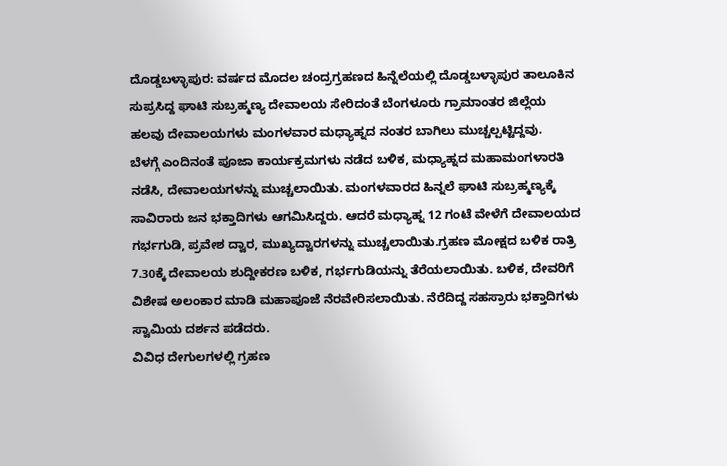ದೊಡ್ಡಬಳ್ಳಾಪುರ: ವರ್ಷದ ಮೊದಲ ಚಂದ್ರಗ್ರಹಣದ ಹಿನ್ನೆಲೆಯಲ್ಲಿ ದೊಡ್ಡಬಳ್ಳಾಪುರ ತಾಲೂಕಿನ ಸುಪ್ರಸಿದ್ದ ಘಾಟಿ ಸುಬ್ರಹ್ಮಣ್ಯ ದೇವಾಲಯ ಸೇರಿದಂತೆ ಬೆಂಗಳೂರು ಗ್ರಾಮಾಂತರ ಜಿಲ್ಲೆಯ ಹಲವು ದೇವಾಲಯಗಳು ಮಂಗಳವಾರ ಮಧ್ಯಾಹ್ನದ ನಂತರ ಬಾಗಿಲು ಮುಚ್ಚಲ್ಪಟ್ಟಿದ್ದವು.
ಬೆಳಗ್ಗೆ ಎಂದಿನಂತೆ ಪೂಜಾ ಕಾರ್ಯಕ್ರಮಗಳು ನಡೆದ ಬಳಿಕ, ಮಧ್ಯಾಹ್ನದ ಮಹಾಮಂಗಳಾರತಿ ನಡೆಸಿ, ದೇವಾಲಯಗಳನ್ನು ಮುಚ್ಚಲಾಯಿತು. ಮಂಗಳವಾರದ ಹಿನ್ನಲೆ ಘಾಟಿ ಸುಬ್ರಹ್ಮಣ್ಯಕ್ಕೆ ಸಾವಿರಾರು ಜನ ಭಕ್ತಾದಿಗಳು ಆಗಮಿಸಿದ್ದರು. ಆದರೆ ಮಧ್ಯಾಹ್ನ 12 ಗಂಟೆ ವೇಳೆಗೆ ದೇವಾಲಯದ ಗರ್ಭಗುಡಿ, ಪ್ರವೇಶ ದ್ವಾರ, ಮುಖ್ಯದ್ವಾರಗಳನ್ನು ಮುಚ್ಚಲಾಯಿತು.ಗ್ರಹಣ ಮೋಕ್ಷದ ಬಳಿಕ ರಾತ್ರಿ 7.30ಕ್ಕೆ ದೇವಾಲಯ ಶುದ್ದೀಕರಣ ಬಳಿಕ, ಗರ್ಭಗುಡಿಯನ್ನು ತೆರೆಯಲಾಯಿತು. ಬಳಿಕ, ದೇವರಿಗೆ ವಿಶೇಷ ಅಲಂಕಾರ ಮಾಡಿ ಮಹಾಪೂಜೆ ನೆರವೇರಿಸಲಾಯಿತು. ನೆರೆದಿದ್ದ ಸಹಸ್ರಾರು ಭಕ್ತಾದಿಗಳು ಸ್ವಾಮಿಯ ದರ್ಶನ ಪಡೆದರು.
ವಿವಿಧ ದೇಗುಲಗಳಲ್ಲಿ ಗ್ರಹಣ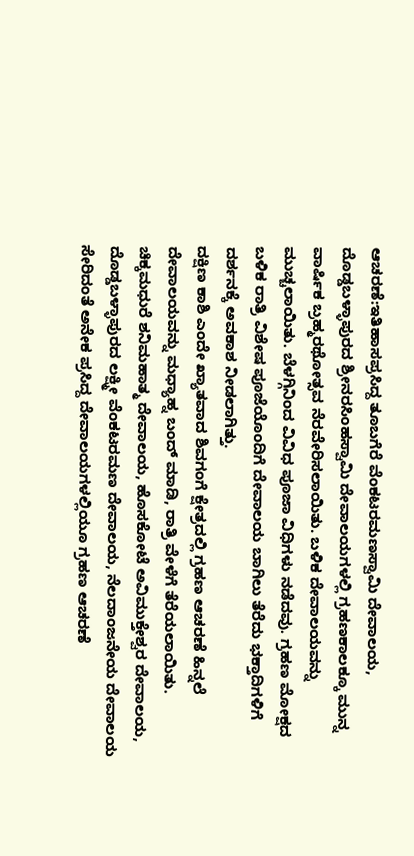ಆಚರಣೆ:ಇತಿಹಾಸಪ್ರಸಿದ್ದ ತೂಬಗೆರೆ ವೆಂಕಟರಮಣಸ್ವಾಮಿ ದೇವಾಲಯ, ದೊಡ್ಡಬಳ್ಳಾಪುರದ ಶ್ರೀನರಸಿಂಹಸ್ವಾಮಿ ದೇವಾಲಯಗಳಲ್ಲಿ ಗ್ರಹಣಕಾಲಕ್ಕೂ ಮುನ್ನ ವಾರ್ಷಿಕ ಬ್ರಹ್ಮರಥೋತ್ಸವ ನೆರವೇರಿಸಲಾಯಿತು. ಬಳಿಕ ದೇವಾಲಯವನ್ನು ಮುಚ್ಚಲಾಯಿತು. ಬೆಳಗ್ಗಿನಿಂದ ವಿವಿಧ ಪೂಜಾ ವಿಧಿಗಳು ನಡೆದವು. ಗ್ರಹಣ ಮೋಕ್ಷದ ಬಳಿಕ ರಾತ್ರಿ ವಿಶೇಷ ಪೂಜೆಯೊಂದಿಗೆ ದೇವಾಲಯ ಬಾಗಿಲು ತೆರೆದು ಭಕ್ತಾದಿಗಳಿಗೆ ದರ್ಶನಕ್ಕೆ ಅವಕಾಶ ನೀಡಲಾಗಿತ್ತು.
ದಕ್ಷಿಣ ಕಾಶಿ ಎಂದೇ ಖ್ಯಾತವಾದ ಶಿವಗಂಗೆ ಕ್ಷೇತ್ರದಲ್ಲಿ ಗ್ರಹಣ ಆಚರಣೆ ಹಿನ್ನಲೆ ದೇವಾಲಯವನ್ನು ಮಧ್ಯಾಹ್ನ ಬಂದ್ ಮಾಡಿ, ರಾತ್ರಿ ವೇಳೆಗೆ ತೆರೆಯಲಾಯಿತು. ಚಿಕ್ಕಮಧುರೆ ಶನಿಮಹಾತ್ಮ ದೇವಾಲಯ, ಹೊಸಕೋಟೆ ಅವಿಮುಕ್ತೇಶ್ವರ ದೇವಾಲಯ, ದೊಡ್ಡಬಳ್ಳಾಪುರದ ಲಕ್ಷ್ಮೀ ವೆಂಕಟರಮಣ ದೇವಾಲಯ, ನೆಲದಾಂಜನೇಯ ದೇವಾಲಯ ಸೇರಿದಂತೆ ಅನೇಕ ಪ್ರಸಿದ್ದ ದೇವಾಲಯಗಳಲ್ಲಿಯೂ ಗ್ರಹಣ ಆಚರಣೆ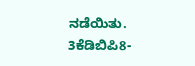ನಡೆಯಿತು.
3ಕೆಡಿಬಿಪಿ8-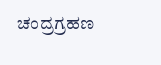ಚಂದ್ರಗ್ರಹಣ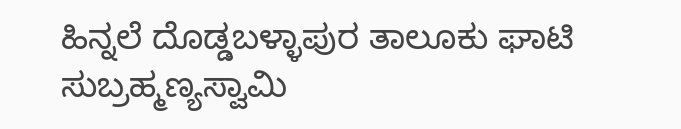ಹಿನ್ನಲೆ ದೊಡ್ಡಬಳ್ಳಾಪುರ ತಾಲೂಕು ಘಾಟಿ ಸುಬ್ರಹ್ಮಣ್ಯಸ್ವಾಮಿ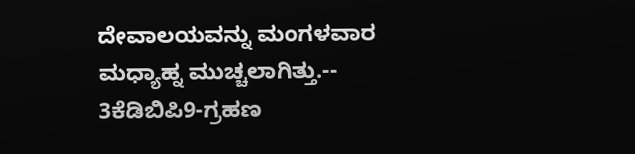ದೇವಾಲಯವನ್ನು ಮಂಗಳವಾರ ಮಧ್ಯಾಹ್ನ ಮುಚ್ಚಲಾಗಿತ್ತು.--
3ಕೆಡಿಬಿಪಿ9-ಗ್ರಹಣ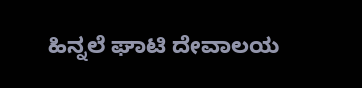ಹಿನ್ನಲೆ ಘಾಟಿ ದೇವಾಲಯ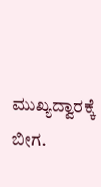ಮುಖ್ಯದ್ವಾರಕ್ಕೆ ಬೀಗ.